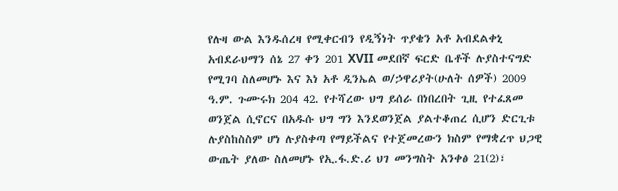የሉዛ ውል እንዱሰረዛ የሚቀርብን የዲኝነት ጥያቄን አቶ አብደልቀኒ አብደራህማን ሰኔ 27 ቀን 201 XVII መደበኛ ፍርድ ቤቶች ሉያስተናግድ የሚገባ ስለመሆኑ እና እነ አቶ ዲንኤል ወ/ኃዋሪያት(ሁለት ሰዎች) 2009 ዓ.ም. ጉሙሩክ 204 42. የተሻረው ህግ ይሰራ በነበረበት ጊዚ የተፈጸመ ወንጀል ሲኖርና በአዱሱ ህግ ግን እንደወንጀል ያልተቆጠረ ሲሆን ድርጊቱ ሉያስከስስም ሆነ ሉያስቀጣ የማይችልና የተጀመረውን ክስም የማቋረጥ ህጋዊ ውጤት ያለው ስለመሆኑ የኢ.ፋ.ድ.ሪ ህገ መንግስት አንቀፅ 21(2)፣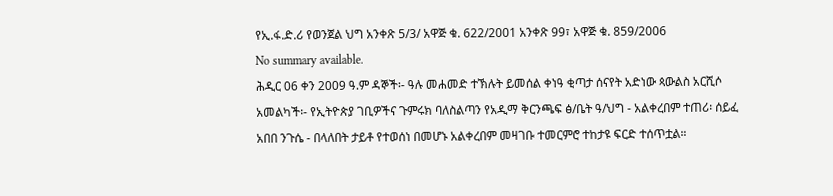የኢ.ፋ.ድ.ሪ የወንጀል ህግ አንቀጽ 5/3/ አዋጅ ቁ. 622/2001 አንቀጽ 99፣ አዋጅ ቁ. 859/2006
No summary available.
ሕዲር 06 ቀን 2009 ዓ.ም ዳኞች፡- ዓሉ መሐመድ ተኽሉት ይመሰል ቀነዓ ቂጣታ ሰናየት አድነው ጳውልስ አርሺሶ አመልካች፡- የኢትዮጵያ ገቢዎችና ጉምሩክ ባለስልጣን የአዲማ ቅርንጫፍ ፅ/ቤት ዓ/ህግ - አልቀረበም ተጠሪ፡ ሰይፈ አበበ ንጉሴ - በላለበት ታይቶ የተወሰነ በመሆኑ አልቀረበም መዛገቡ ተመርምሮ ተከታዩ ፍርድ ተሰጥቷል።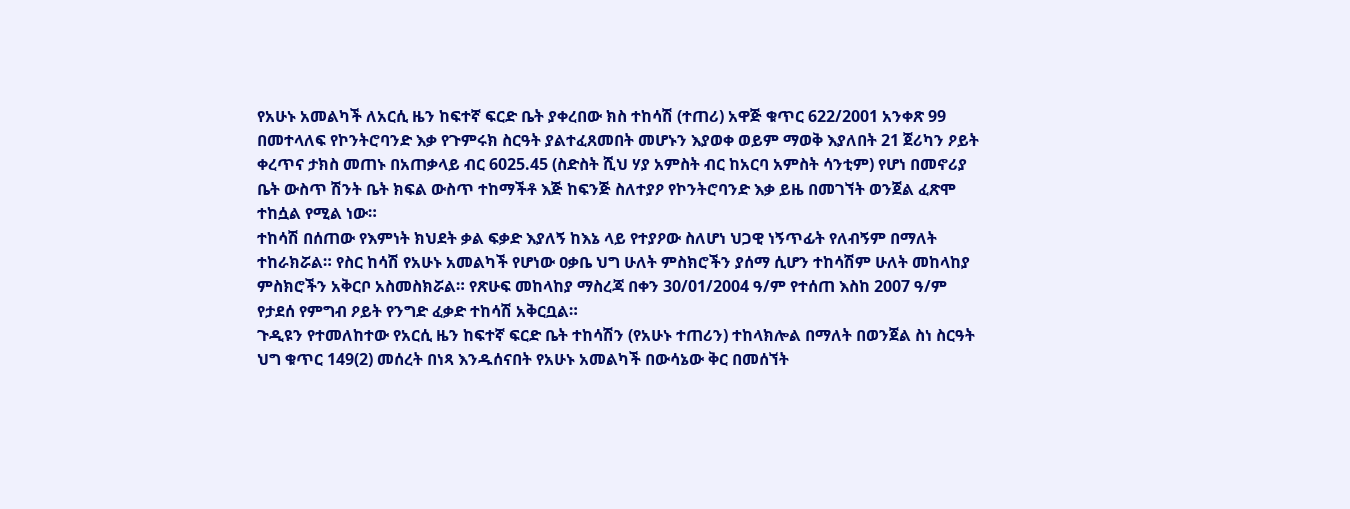የአሁኑ አመልካች ለአርሲ ዜን ከፍተኛ ፍርድ ቤት ያቀረበው ክስ ተከሳሽ (ተጠሪ) አዋጅ ቁጥር 622/2001 አንቀጽ 99 በመተላለፍ የኮንትሮባንድ እቃ የጉምሩክ ስርዓት ያልተፈጸመበት መሆኑን እያወቀ ወይም ማወቅ እያለበት 21 ጀሪካን ዖይት ቀረጥና ታክስ መጠኑ በአጠቃላይ ብር 6025.45 (ስድስት ሺህ ሃያ አምስት ብር ከአርባ አምስት ሳንቲም) የሆነ በመኖሪያ ቤት ውስጥ ሽንት ቤት ክፍል ውስጥ ተከማችቶ እጅ ከፍንጅ ስለተያዖ የኮንትሮባንድ እቃ ይዜ በመገኘት ወንጀል ፈጽሞ ተከሷል የሚል ነው።
ተከሳሽ በሰጠው የእምነት ክህደት ቃል ፍቃድ እያለኝ ከእኔ ላይ የተያዖው ስለሆነ ህጋዊ ነኝጥፊት የለብኝም በማለት ተከራክሯል። የስር ከሳሽ የአሁኑ አመልካች የሆነው ዐቃቤ ህግ ሁለት ምስክሮችን ያሰማ ሲሆን ተከሳሽም ሁለት መከላከያ ምስክሮችን አቅርቦ አስመስክሯል። የጽሁፍ መከላከያ ማስረጃ በቀን 30/01/2004 ዓ/ም የተሰጠ እስከ 2007 ዓ/ም የታደሰ የምግብ ዖይት የንግድ ፈቃድ ተከሳሽ አቅርቧል።
ጉዲዩን የተመለከተው የአርሲ ዜን ከፍተኛ ፍርድ ቤት ተከሳሽን (የአሁኑ ተጠሪን) ተከላክሎል በማለት በወንጀል ስነ ስርዓት ህግ ቁጥር 149(2) መሰረት በነጻ እንዱሰናበት የአሁኑ አመልካች በውሳኔው ቅር በመሰኘት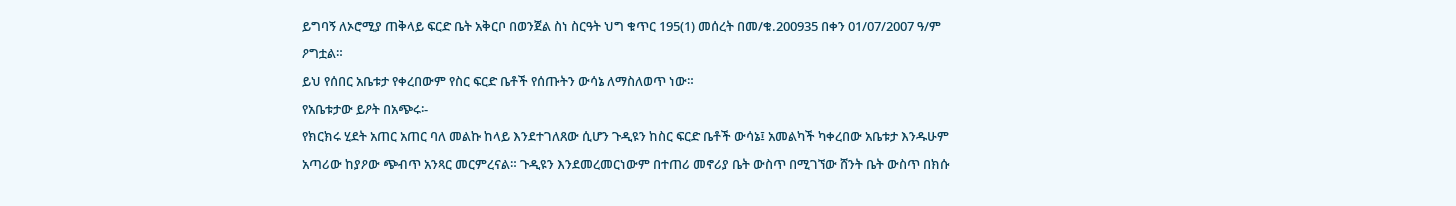ይግባኝ ለኦሮሚያ ጠቅላይ ፍርድ ቤት አቅርቦ በወንጀል ስነ ስርዓት ህግ ቁጥር 195(1) መሰረት በመ/ቁ.200935 በቀን 01/07/2007 ዓ/ም ዖግቷል።
ይህ የሰበር አቤቱታ የቀረበውም የስር ፍርድ ቤቶች የሰጡትን ውሳኔ ለማስለወጥ ነው።
የአቤቱታው ይዖት በአጭሩ፡-
የክርክሩ ሂደት አጠር አጠር ባለ መልኩ ከላይ እንደተገለጸው ሲሆን ጉዲዩን ከስር ፍርድ ቤቶች ውሳኔ፤ አመልካች ካቀረበው አቤቱታ እንዱሁም አጣሪው ከያዖው ጭብጥ አንጻር መርምረናል። ጉዲዩን እንደመረመርነውም በተጠሪ መኖሪያ ቤት ውስጥ በሚገኘው ሸንት ቤት ውስጥ በክሱ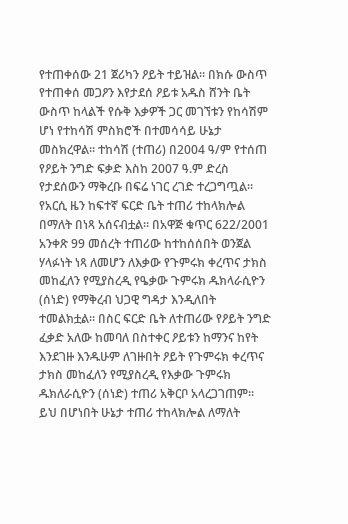የተጠቀሰው 21 ጀሪካን ዖይት ተይዝል። በክሱ ውስጥ የተጠቀሰ መጋዖን እየታደሰ ዖይቱ አዱስ ሸንት ቤት ውስጥ ከላልች የሱቅ እቃዎች ጋር መገኘቱን የከሳሽም ሆነ የተከሳሽ ምስክሮች በተመሳሳይ ሁኔታ መስክረዋል። ተከሳሽ (ተጠሪ) በ2004 ዓ/ም የተሰጠ የዖይት ንግድ ፍቃድ እስከ 2007 ዓ.ም ድረስ የታደሰውን ማቅረቡ በፍሬ ነገር ረገድ ተረጋግጧል። የአርሲ ዜን ከፍተኛ ፍርድ ቤት ተጠሪ ተከላክሎል በማለት በነጻ አሰናብቷል። በአዋጅ ቁጥር 622/2001 አንቀጽ 99 መሰረት ተጠሪው ከተከሰሰበት ወንጀል ሃላፉነት ነጻ ለመሆን ለእቃው የጉምሩክ ቀረጥና ታክስ መከፈለን የሚያስረዲ የዔቃው ጉምሩክ ዱክላራሲዮን (ሰነድ) የማቅረብ ህጋዊ ግዳታ እንዲለበት ተመልክቷል። በስር ፍርድ ቤት ለተጠሪው የዖይት ንግድ ፈቃድ አለው ከመባለ በስተቀር ዖይቱን ከማንና ከየት እንደገዙ እንዱሁም ለገዙበት ዖይት የጉምሩክ ቀረጥና ታክስ መከፈለን የሚያስረዲ የእቃው ጉምሩክ ዱክለራሲዮን (ሰነድ) ተጠሪ አቅርቦ አላረጋገጠም። ይህ በሆነበት ሁኔታ ተጠሪ ተከላክሎል ለማለት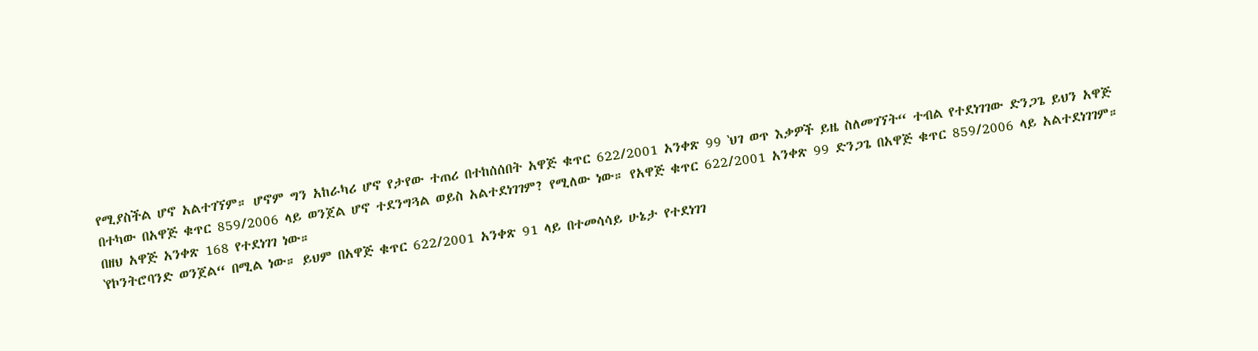የሚያስችል ሆኖ አልተገኘም። ሆኖም ግን አከራካሪ ሆኖ የታየው ተጠሪ በተከሰሰበት አዋጅ ቁጥር 622/2001 አንቀጽ 99 ‛ህገ ወጥ እቃዎች ይዜ ስለመገኘት“ ተብል የተደነገገው ድንጋጌ ይህን አዋጅ በተካው በአዋጅ ቁጥር 859/2006 ላይ ወንጀል ሆኖ ተደንግጓል ወይስ አልተደነገገም? የሚለው ነው። የአዋጅ ቁጥር 622/2001 አንቀጽ 99 ድንጋጌ በአዋጅ ቁጥር 859/2006 ላይ አልተደነገገም። በዘህ አዋጅ አንቀጽ 168 የተደነገገ ነው።
‛የኮንትሮባንድ ወንጀል“ በሚል ነው። ይህም በአዋጅ ቁጥር 622/2001 አንቀጽ 91 ላይ በተመሳሳይ ሁኔታ የተደነገገ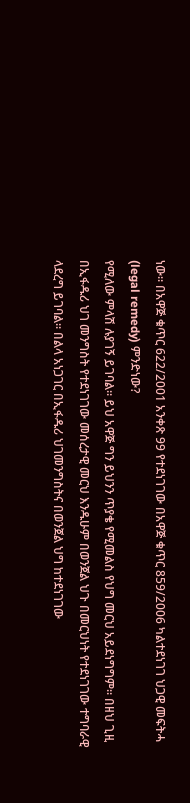ነው። በአዋጅ ቁጥር 622/2001 አንቀጽ 99 የተደነገገው በአዋጅ ቁጥር 859/2006 ካልተደነገገ ህጋዊ መፍትሓ (legal remedy) ምንድነው?
የሚለው ምላሽ ሉያገኝ ይገባል። ይህ አዋጅ ግን ይህንን ጥያቄ የሚመልስ የህግ መርህ አይደነግግም። በዘህ ጊዚ በኢፋዱሪ ህገ መንግስት የተደነገገው መሰረታዊ መርህ እንዱሁም በወንጀል ህጉ በመርህነት የተደነገገው ተግባራዊ ላደረግ ይገባል። በልላ አነጋገር በኢፋዱሪ ህገመንግስትና በወንጀል ህግ ከተደነገገው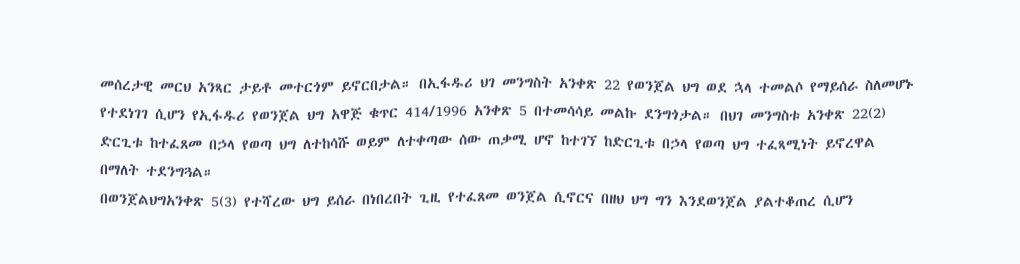መሰረታዊ መርህ አንጻር ታይቶ መተርጎም ይኖርበታል። በኢፋዱሪ ህገ መንግስት አንቀጽ 22 የወንጀል ህግ ወደ ኋላ ተመልሶ የማይሰራ ስለመሆኑ የተደነገገ ሲሆን የኢፋዱሪ የወንጀል ህግ አዋጅ ቁጥር 414/1996 አንቀጽ 5 በተመሳሳይ መልኩ ደንግጎታል። በህገ መንግስቱ አንቀጽ 22(2) ድርጊቱ ከተፈጸመ በኃላ የወጣ ህግ ለተከሳሹ ወይም ለተቀጣው ሰው ጠቃሚ ሆኖ ከተገኘ ከድርጊቱ በኃላ የወጣ ህግ ተፈጻሚነት ይኖረዋል በማለት ተደንግጓል።
በወንጀልህግአንቀጽ 5(3) የተሻረው ህግ ይሰራ በነበረበት ጊዚ የተፈጸመ ወንጀል ሲኖርና በዘህ ህግ ግን እንደወንጀል ያልተቆጠረ ሲሆን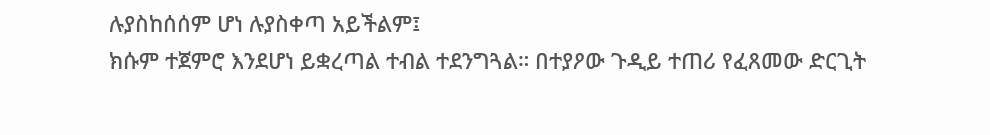ሉያስከሰሰም ሆነ ሉያስቀጣ አይችልም፤
ክሱም ተጀምሮ እንደሆነ ይቋረጣል ተብል ተደንግጓል። በተያዖው ጉዲይ ተጠሪ የፈጸመው ድርጊት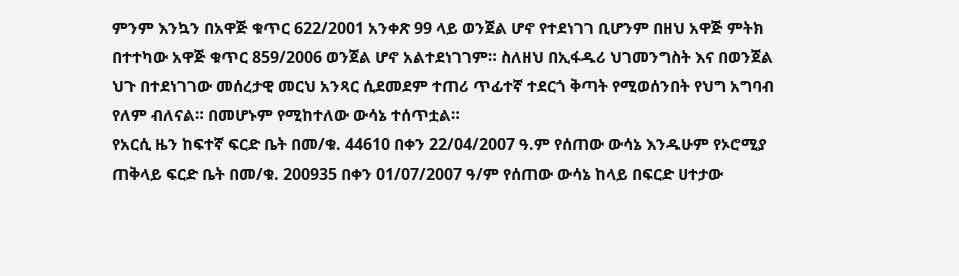ምንም እንኳን በአዋጅ ቁጥር 622/2001 አንቀጽ 99 ላይ ወንጀል ሆኖ የተደነገገ ቢሆንም በዘህ አዋጅ ምትክ በተተካው አዋጅ ቁጥር 859/2006 ወንጀል ሆኖ አልተደነገገም። ስለዘህ በኢፋዱሪ ህገመንግስት እና በወንጀል ህጉ በተደነገገው መሰረታዊ መርህ አንጻር ሲደመደም ተጠሪ ጥፊተኛ ተደርጎ ቅጣት የሚወሰንበት የህግ አግባብ የለም ብለናል። በመሆኑም የሚከተለው ውሳኔ ተሰጥቷል።
የአርሲ ዜን ከፍተኛ ፍርድ ቤት በመ/ቁ. 44610 በቀን 22/04/2007 ዓ.ም የሰጠው ውሳኔ እንዱሁም የኦሮሚያ ጠቅላይ ፍርድ ቤት በመ/ቁ. 200935 በቀን 01/07/2007 ዓ/ም የሰጠው ውሳኔ ከላይ በፍርድ ሀተታው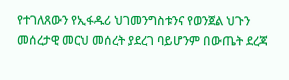የተገለጸውን የኢፋዱሪ ህገመንግስቱንና የወንጀል ህጉን መሰረታዊ መርህ መሰረት ያደረገ ባይሆንም በውጤት ደረጃ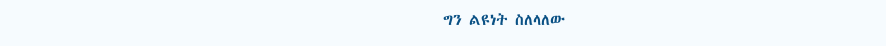ግን ልዩነት ስለላለው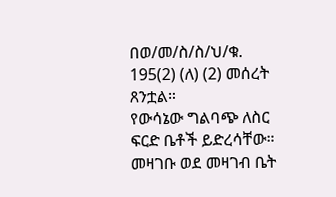በወ/መ/ስ/ስ/ህ/ቁ. 195(2) (ለ) (2) መሰረት ጸንቷል።
የውሳኔው ግልባጭ ለስር ፍርድ ቤቶች ይድረሳቸው።
መዛገቡ ወደ መዛገብ ቤት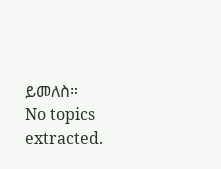ይመለስ።
No topics extracted.